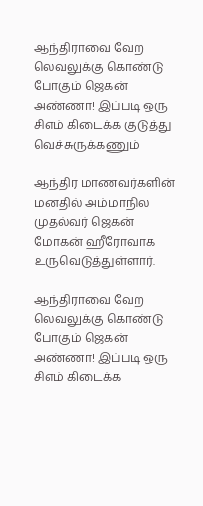ஆந்திராவை வேற லெவலுக்கு கொண்டு போகும் ஜெகன் அண்ணா! இப்படி ஒரு சிஎம் கிடைக்க குடுத்து வெச்சுருக்கணும்

ஆந்திர மாணவர்களின் மனதில் அம்மாநில முதல்வர் ஜெகன் மோகன் ஹீரோவாக உருவெடுத்துள்ளார்.

ஆந்திராவை வேற லெவலுக்கு கொண்டு போகும் ஜெகன் அண்ணா! இப்படி ஒரு சிஎம் கிடைக்க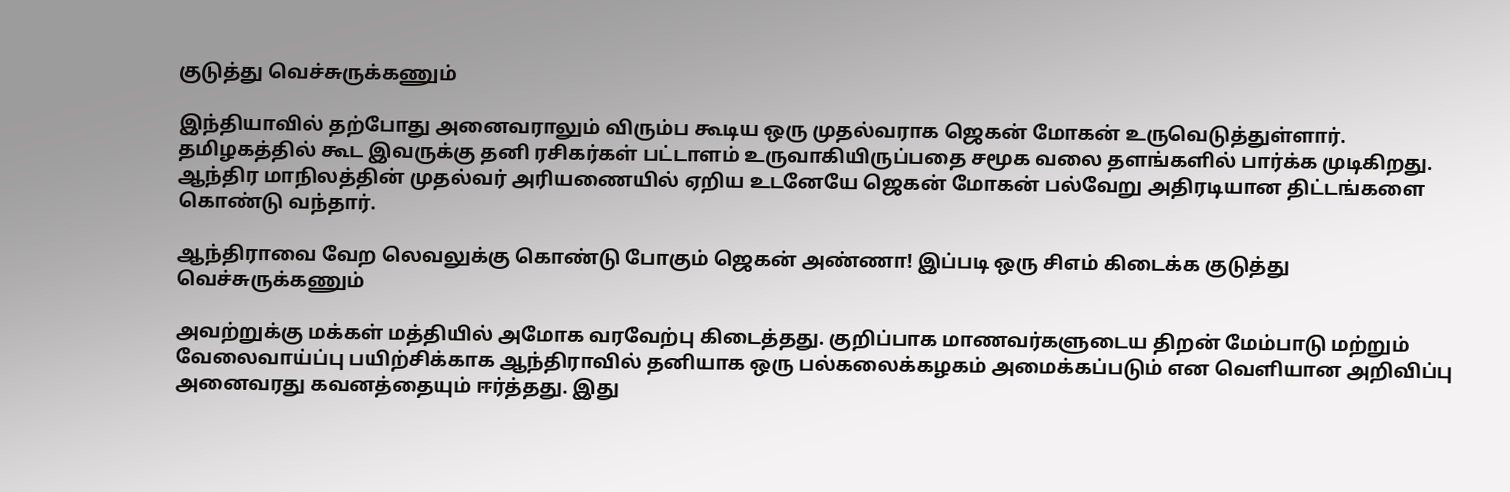குடுத்து வெச்சுருக்கணும்

இந்தியாவில் தற்போது அனைவராலும் விரும்ப கூடிய ஒரு முதல்வராக ஜெகன் மோகன் உருவெடுத்துள்ளார். தமிழகத்தில் கூட இவருக்கு தனி ரசிகர்கள் பட்டாளம் உருவாகியிருப்பதை சமூக வலை தளங்களில் பார்க்க முடிகிறது. ஆந்திர மாநிலத்தின் முதல்வர் அரியணையில் ஏறிய உடனேயே ஜெகன் மோகன் பல்வேறு அதிரடியான திட்டங்களை கொண்டு வந்தார்.

ஆந்திராவை வேற லெவலுக்கு கொண்டு போகும் ஜெகன் அண்ணா! இப்படி ஒரு சிஎம் கிடைக்க குடுத்து வெச்சுருக்கணும்

அவற்றுக்கு மக்கள் மத்தியில் அமோக வரவேற்பு கிடைத்தது. குறிப்பாக மாணவர்களுடைய திறன் மேம்பாடு மற்றும் வேலைவாய்ப்பு பயிற்சிக்காக ஆந்திராவில் தனியாக ஒரு பல்கலைக்கழகம் அமைக்கப்படும் என வெளியான அறிவிப்பு அனைவரது கவனத்தையும் ஈர்த்தது. இது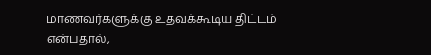மாணவர்களுக்கு உதவக்கூடிய திட்டம் என்பதால்,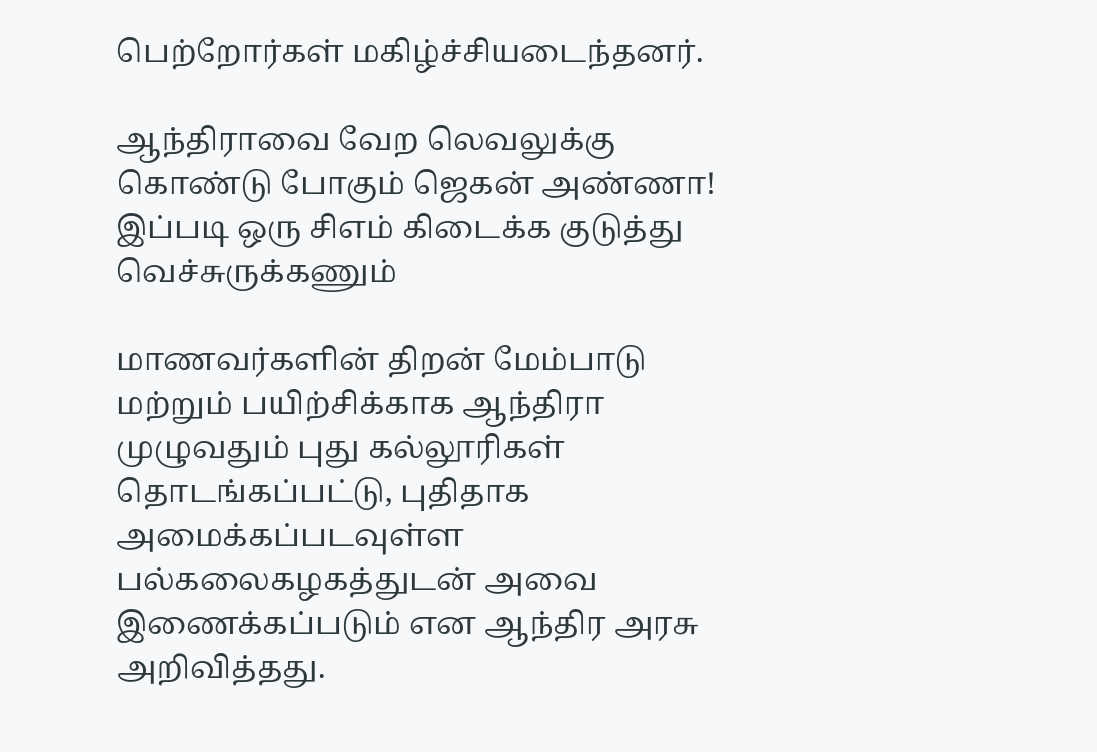பெற்றோர்கள் மகிழ்ச்சியடைந்தனர்.

ஆந்திராவை வேற லெவலுக்கு கொண்டு போகும் ஜெகன் அண்ணா! இப்படி ஒரு சிஎம் கிடைக்க குடுத்து வெச்சுருக்கணும்

மாணவர்களின் திறன் மேம்பாடு மற்றும் பயிற்சிக்காக ஆந்திரா முழுவதும் புது கல்லூரிகள் தொடங்கப்பட்டு, புதிதாக அமைக்கப்படவுள்ள பல்கலைகழகத்துடன் அவை இணைக்கப்படும் என ஆந்திர அரசு அறிவித்தது.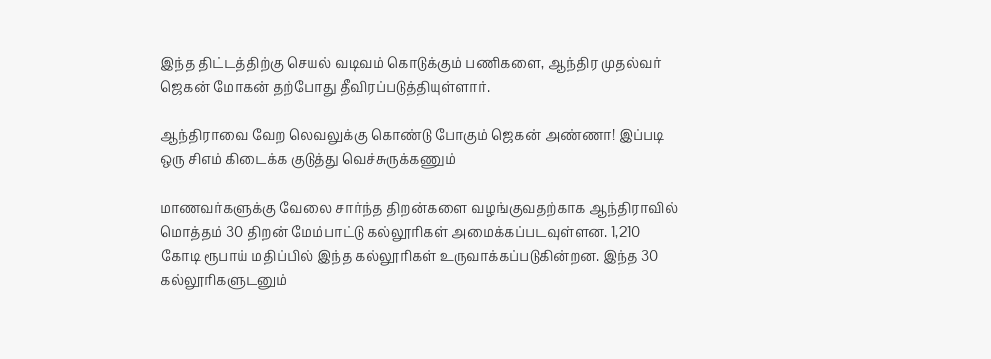இந்த திட்டத்திற்கு செயல் வடிவம் கொடுக்கும் பணிகளை, ஆந்திர முதல்வர் ஜெகன் மோகன் தற்போது தீவிரப்படுத்தியுள்ளார்.

ஆந்திராவை வேற லெவலுக்கு கொண்டு போகும் ஜெகன் அண்ணா! இப்படி ஒரு சிஎம் கிடைக்க குடுத்து வெச்சுருக்கணும்

மாணவர்களுக்கு வேலை சார்ந்த திறன்களை வழங்குவதற்காக ஆந்திராவில் மொத்தம் 30 திறன் மேம்பாட்டு கல்லூரிகள் அமைக்கப்படவுள்ளன. 1,210 கோடி ரூபாய் மதிப்பில் இந்த கல்லூரிகள் உருவாக்கப்படுகின்றன. இந்த 30 கல்லூரிகளுடனும்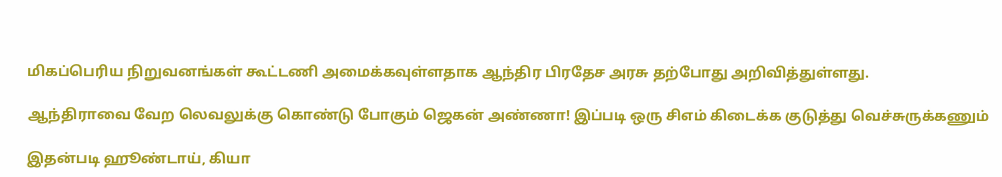மிகப்பெரிய நிறுவனங்கள் கூட்டணி அமைக்கவுள்ளதாக ஆந்திர பிரதேச அரசு தற்போது அறிவித்துள்ளது.

ஆந்திராவை வேற லெவலுக்கு கொண்டு போகும் ஜெகன் அண்ணா! இப்படி ஒரு சிஎம் கிடைக்க குடுத்து வெச்சுருக்கணும்

இதன்படி ஹூண்டாய், கியா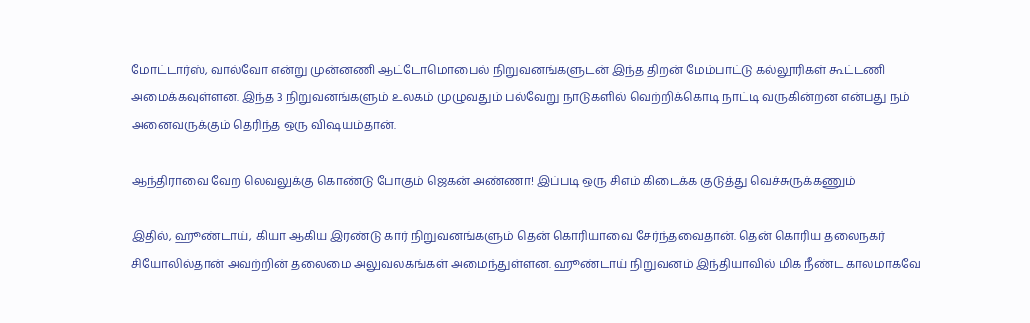மோட்டார்ஸ், வால்வோ என்று முன்னணி ஆட்டோமொபைல் நிறுவனங்களுடன் இந்த திறன் மேம்பாட்டு கல்லூரிகள் கூட்டணி அமைக்கவுள்ளன. இந்த 3 நிறுவனங்களும் உலகம் முழுவதும் பல்வேறு நாடுகளில் வெற்றிக்கொடி நாட்டி வருகின்றன என்பது நம் அனைவருக்கும் தெரிந்த ஒரு விஷயம்தான்.

ஆந்திராவை வேற லெவலுக்கு கொண்டு போகும் ஜெகன் அண்ணா! இப்படி ஒரு சிஎம் கிடைக்க குடுத்து வெச்சுருக்கணும்

இதில், ஹூண்டாய், கியா ஆகிய இரண்டு கார் நிறுவனங்களும் தென் கொரியாவை சேர்ந்தவைதான். தென் கொரிய தலைநகர் சியோலில்தான் அவற்றின் தலைமை அலுவலகங்கள் அமைந்துள்ளன. ஹூண்டாய் நிறுவனம் இந்தியாவில் மிக நீண்ட காலமாகவே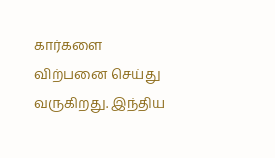கார்களை விற்பனை செய்து வருகிறது. இந்திய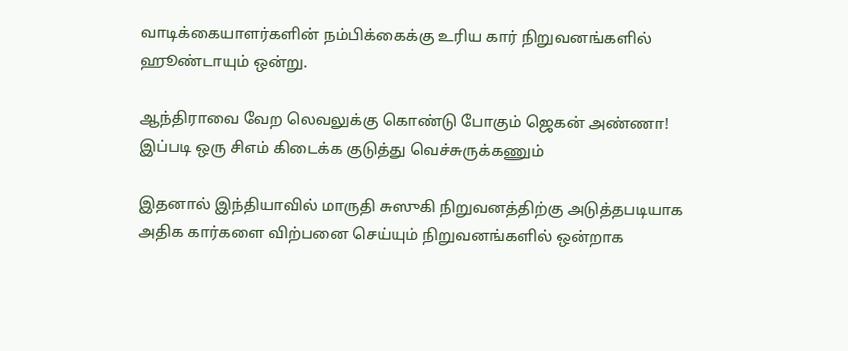வாடிக்கையாளர்களின் நம்பிக்கைக்கு உரிய கார் நிறுவனங்களில் ஹூண்டாயும் ஒன்று.

ஆந்திராவை வேற லெவலுக்கு கொண்டு போகும் ஜெகன் அண்ணா! இப்படி ஒரு சிஎம் கிடைக்க குடுத்து வெச்சுருக்கணும்

இதனால் இந்தியாவில் மாருதி சுஸுகி நிறுவனத்திற்கு அடுத்தபடியாக அதிக கார்களை விற்பனை செய்யும் நிறுவனங்களில் ஒன்றாக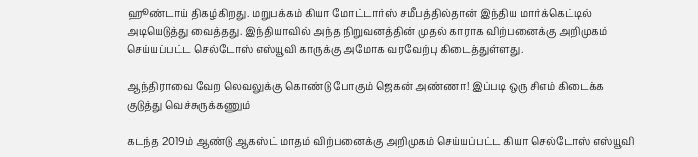ஹூண்டாய் திகழ்கிறது. மறுபக்கம் கியா மோட்டார்ஸ் சமீபத்தில்தான் இந்திய மார்க்கெட்டில் அடியெடுத்து வைத்தது. இந்தியாவில் அந்த நிறுவனத்தின் முதல் காராக விற்பனைக்கு அறிமுகம் செய்யப்பட்ட செல்டோஸ் எஸ்யூவி காருக்கு அமோக வரவேற்பு கிடைத்துள்ளது.

ஆந்திராவை வேற லெவலுக்கு கொண்டு போகும் ஜெகன் அண்ணா! இப்படி ஒரு சிஎம் கிடைக்க குடுத்து வெச்சுருக்கணும்

கடந்த 2019ம் ஆண்டு ஆகஸ்ட் மாதம் விற்பனைக்கு அறிமுகம் செய்யப்பட்ட கியா செல்டோஸ் எஸ்யூவி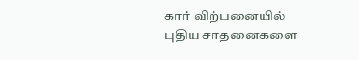கார் விற்பனையில் புதிய சாதனைகளை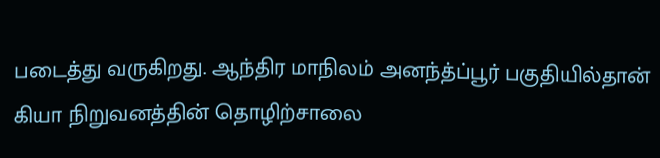படைத்து வருகிறது. ஆந்திர மாநிலம் அனந்த்ப்பூர் பகுதியில்தான் கியா நிறுவனத்தின் தொழிற்சாலை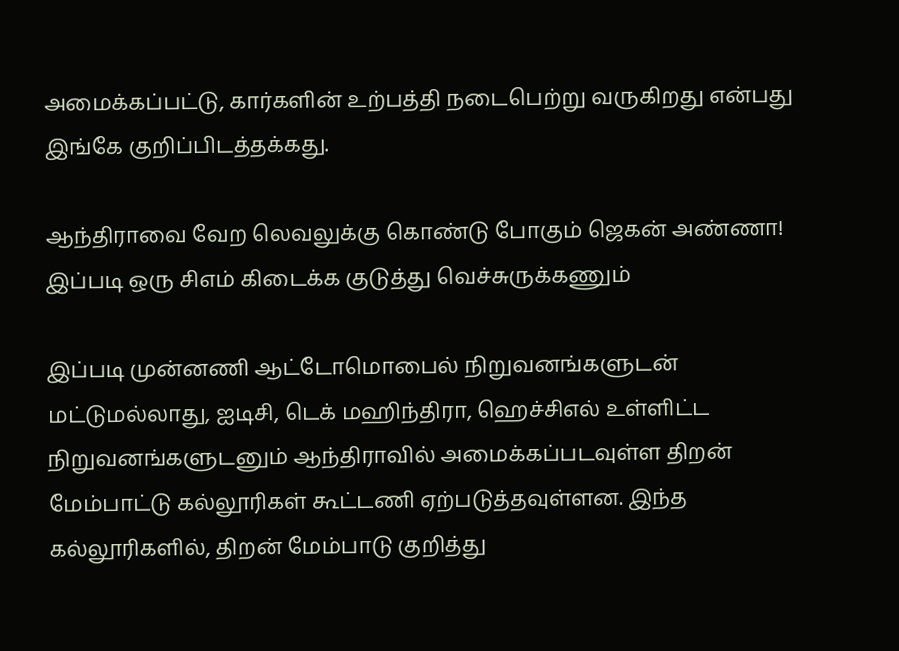அமைக்கப்பட்டு, கார்களின் உற்பத்தி நடைபெற்று வருகிறது என்பது இங்கே குறிப்பிடத்தக்கது.

ஆந்திராவை வேற லெவலுக்கு கொண்டு போகும் ஜெகன் அண்ணா! இப்படி ஒரு சிஎம் கிடைக்க குடுத்து வெச்சுருக்கணும்

இப்படி முன்னணி ஆட்டோமொபைல் நிறுவனங்களுடன் மட்டுமல்லாது, ஐடிசி, டெக் மஹிந்திரா, ஹெச்சிஎல் உள்ளிட்ட நிறுவனங்களுடனும் ஆந்திராவில் அமைக்கப்படவுள்ள திறன் மேம்பாட்டு கல்லூரிகள் கூட்டணி ஏற்படுத்தவுள்ளன. இந்த கல்லூரிகளில், திறன் மேம்பாடு குறித்து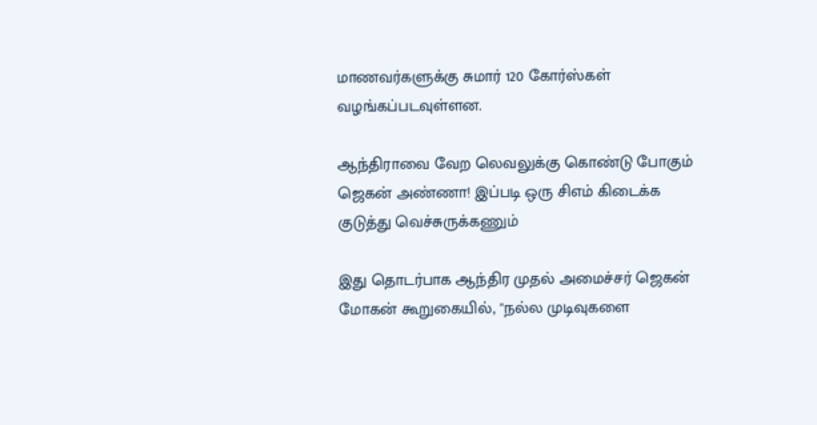மாணவர்களுக்கு சுமார் 120 கோர்ஸ்கள் வழங்கப்படவுள்ளன.

ஆந்திராவை வேற லெவலுக்கு கொண்டு போகும் ஜெகன் அண்ணா! இப்படி ஒரு சிஎம் கிடைக்க குடுத்து வெச்சுருக்கணும்

இது தொடர்பாக ஆந்திர முதல் அமைச்சர் ஜெகன் மோகன் கூறுகையில், ''நல்ல முடிவுகளை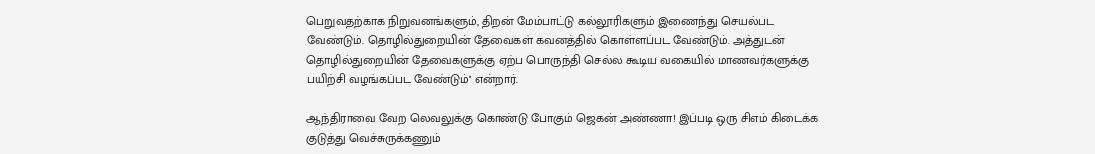பெறுவதற்காக நிறுவனங்களும், திறன் மேம்பாட்டு கல்லூரிகளும் இணைந்து செயல்பட வேண்டும். தொழில்துறையின் தேவைகள் கவனத்தில் கொள்ளப்பட வேண்டும். அத்துடன் தொழில்துறையின் தேவைகளுக்கு ஏற்ப பொருந்தி செல்ல கூடிய வகையில் மாணவர்களுக்கு பயிற்சி வழங்கப்பட வேண்டும்'' என்றார்.

ஆந்திராவை வேற லெவலுக்கு கொண்டு போகும் ஜெகன் அண்ணா! இப்படி ஒரு சிஎம் கிடைக்க குடுத்து வெச்சுருக்கணும்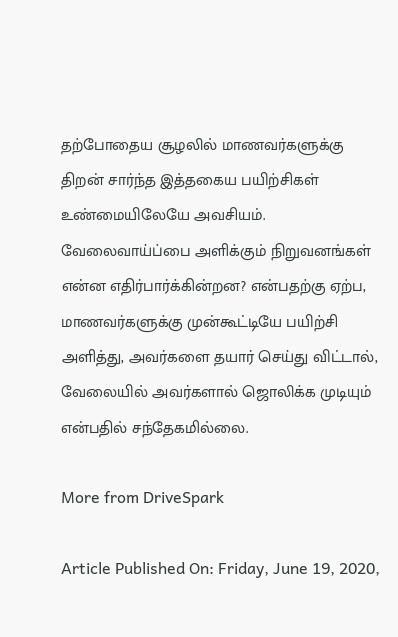தற்போதைய சூழலில் மாணவர்களுக்கு திறன் சார்ந்த இத்தகைய பயிற்சிகள் உண்மையிலேயே அவசியம். வேலைவாய்ப்பை அளிக்கும் நிறுவனங்கள் என்ன எதிர்பார்க்கின்றன? என்பதற்கு ஏற்ப, மாணவர்களுக்கு முன்கூட்டியே பயிற்சி அளித்து, அவர்களை தயார் செய்து விட்டால், வேலையில் அவர்களால் ஜொலிக்க முடியும் என்பதில் சந்தேகமில்லை.

More from DriveSpark

Article Published On: Friday, June 19, 2020,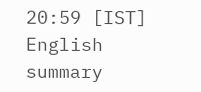20:59 [IST]
English summary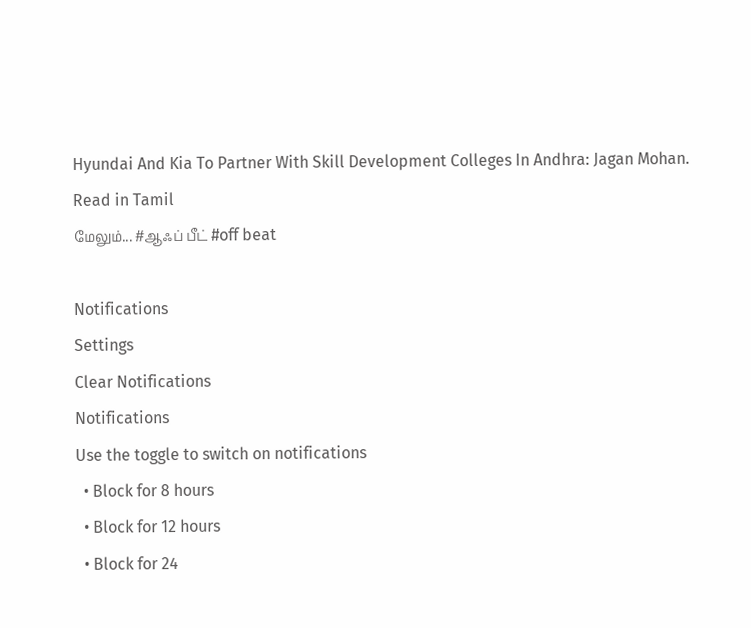Hyundai And Kia To Partner With Skill Development Colleges In Andhra: Jagan Mohan. Read in Tamil
மேலும்... #ஆஃப் பீட் #off beat

Notifications
Settings
Clear Notifications
Notifications
Use the toggle to switch on notifications
  • Block for 8 hours
  • Block for 12 hours
  • Block for 24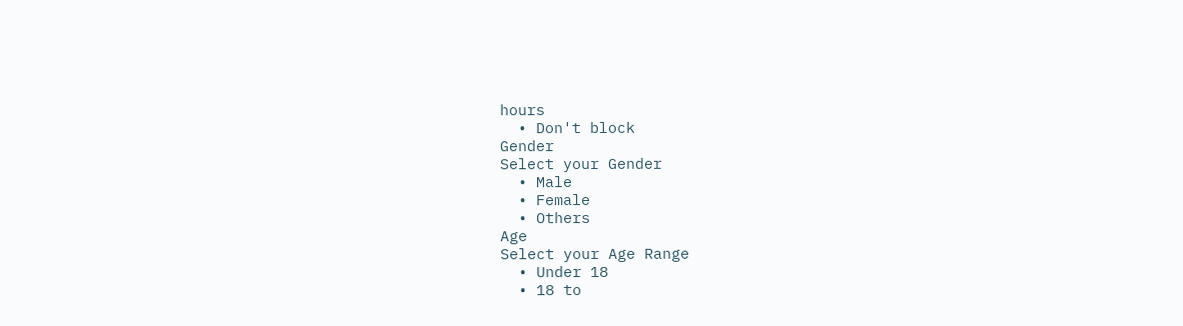hours
  • Don't block
Gender
Select your Gender
  • Male
  • Female
  • Others
Age
Select your Age Range
  • Under 18
  • 18 to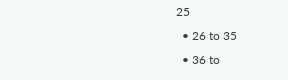25
  • 26 to 35
  • 36 to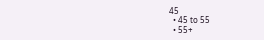45
  • 45 to 55
  • 55+